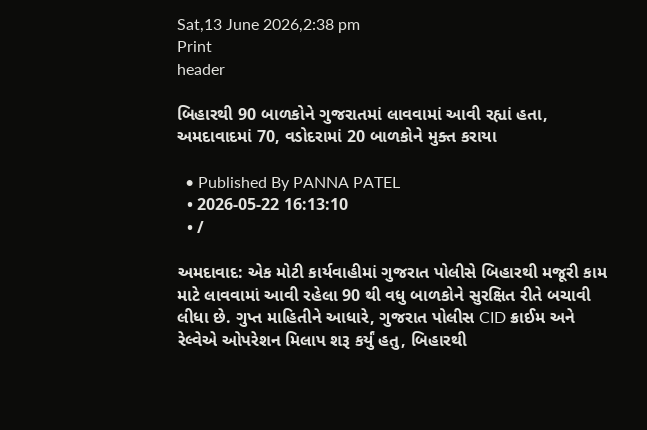Sat,13 June 2026,2:38 pm
Print
header

બિહારથી 90 બાળકોને ગુજરાતમાં લાવવામાં આવી રહ્યાં હતા, અમદાવાદમાં 70, વડોદરામાં 20 બાળકોને મુક્ત કરાયા

  • Published By PANNA PATEL
  • 2026-05-22 16:13:10
  • /

અમદાવાદ: એક મોટી કાર્યવાહીમાં ગુજરાત પોલીસે બિહારથી મજૂરી કામ માટે લાવવામાં આવી રહેલા 90 થી વધુ બાળકોને સુરક્ષિત રીતે બચાવી લીધા છે. ગુપ્ત માહિતીને આધારે, ગુજરાત પોલીસ CID ક્રાઈમ અને રેલ્વેએ ઓપરેશન મિલાપ શરૂ કર્યું હતુ, બિહારથી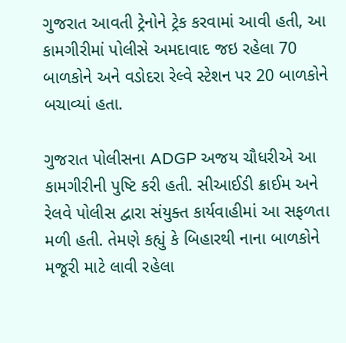ગુજરાત આવતી ટ્રેનોને ટ્રેક કરવામાં આવી હતી, આ કામગીરીમાં પોલીસે અમદાવાદ જઇ રહેલા 70 બાળકોને અને વડોદરા રેલ્વે સ્ટેશન પર 20 બાળકોને બચાવ્યાં હતા.

ગુજરાત પોલીસના ADGP અજય ચૌધરીએ આ કામગીરીની પુષ્ટિ કરી હતી. સીઆઈડી ક્રાઈમ અને રેલવે પોલીસ દ્વારા સંયુક્ત કાર્યવાહીમાં આ સફળતા મળી હતી. તેમણે કહ્યું કે બિહારથી નાના બાળકોને મજૂરી માટે લાવી રહેલા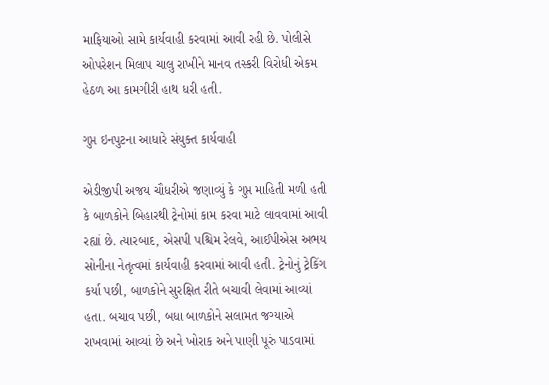માફિયાઓ સામે કાર્યવાહી કરવામાં આવી રહી છે. પોલીસે ઓપરેશન મિલાપ ચાલુ રાખીને માનવ તસ્કરી વિરોધી એકમ હેઠળ આ કામગીરી હાથ ધરી હતી.

ગુપ્ત ઇનપુટના આધારે સંયુક્ત કાર્યવાહી

એડીજીપી અજય ચૌધરીએ જણાવ્યું કે ગુપ્ત માહિતી મળી હતી કે બાળકોને બિહારથી ટ્રેનોમાં કામ કરવા માટે લાવવામાં આવી રહ્યાં છે. ત્યારબાદ, એસપી પશ્ચિમ રેલવે, આઈપીએસ અભય સોનીના નેતૃત્વમાં કાર્યવાહી કરવામાં આવી હતી. ટ્રેનોનું ટ્રેકિંગ કર્યા પછી, બાળકોને સુરક્ષિત રીતે બચાવી લેવામાં આવ્યાં હતા. બચાવ પછી, બધા બાળકોને સલામત જગ્યાએ રાખવામાં આવ્યાં છે અને ખોરાક અને પાણી પૂરું પાડવામાં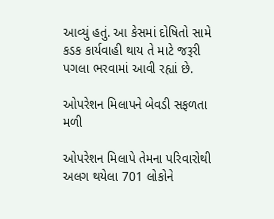આવ્યું હતું. આ કેસમાં દોષિતો સામે કડક કાર્યવાહી થાય તે માટે જરૂરી પગલા ભરવામાં આવી રહ્યાં છે.

ઓપરેશન મિલાપને બેવડી સફળતા મળી

ઓપરેશન મિલાપે તેમના પરિવારોથી અલગ થયેલા 701 લોકોને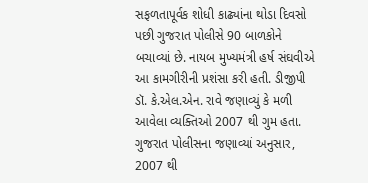સફળતાપૂર્વક શોધી કાઢ્યાંના થોડા દિવસો પછી ગુજરાત પોલીસે 90 બાળકોને બચાવ્યાં છે. નાયબ મુખ્યમંત્રી હર્ષ સંઘવીએ આ કામગીરીની પ્રશંસા કરી હતી. ડીજીપી ડૉ. કે.એલ.એન. રાવે જણાવ્યું કે મળી આવેલા વ્યક્તિઓ 2007 થી ગુમ હતા. ગુજરાત પોલીસના જણાવ્યાં અનુસાર, 2007 થી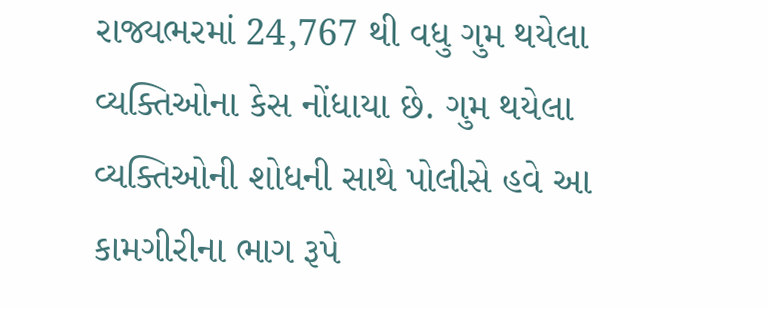રાજ્યભરમાં 24,767 થી વધુ ગુમ થયેલા વ્યક્તિઓના કેસ નોંધાયા છે. ગુમ થયેલા વ્યક્તિઓની શોધની સાથે પોલીસે હવે આ કામગીરીના ભાગ રૂપે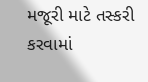મજૂરી માટે તસ્કરી કરવામાં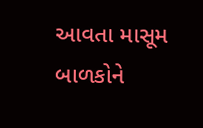આવતા માસૂમ બાળકોને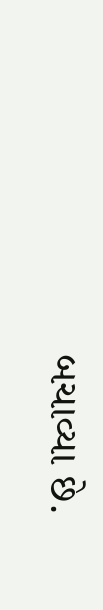બચાવ્યા છે.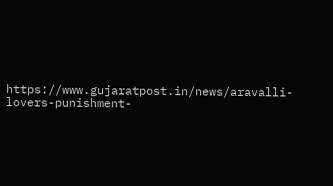https://www.gujaratpost.in/news/aravalli-lovers-punishment-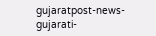gujaratpost-news-gujarati-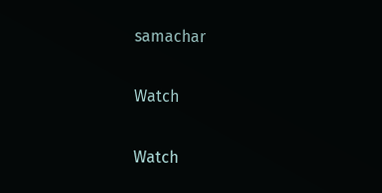samachar

Watch

Watch